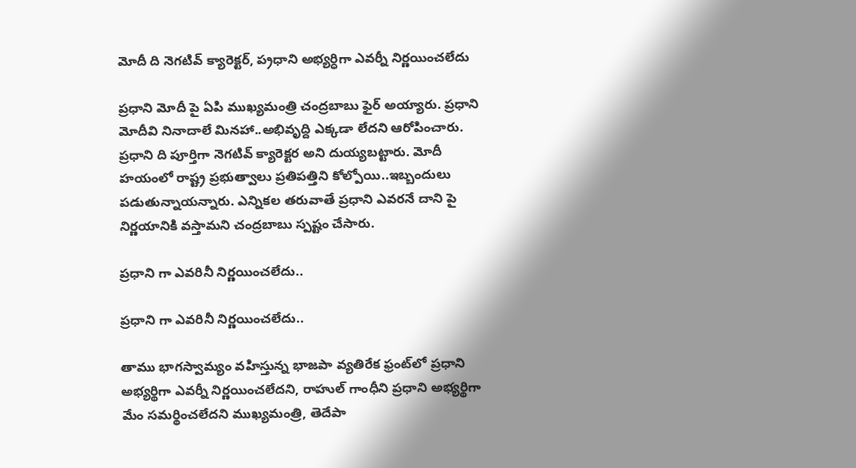మోదీ ది నెగ‌టివ్ క్యారెక్ట‌ర్, ప‌్ర‌ధాని అభ్య‌ర్ధిగా ఎవ‌ర్నీ నిర్ణ‌యించ‌లేదు

ప్ర‌ధాని మోదీ పై ఏపి ముఖ్య‌మంత్రి చంద్ర‌బాబు ఫైర్ అయ్యారు. ప్ర‌ధాని మోదీవి నినాదాలే మిన‌హా..అభివృద్ది ఎక్క‌డా లేద‌ని ఆరోపించారు. ప్ర‌ధాని ది పూర్తిగా నెగ‌టివ్ క్యారెక్ట‌ర అని దుయ్య‌బ‌ట్టారు. మోదీ హ‌యంలో రాష్ట్ర ప్ర‌భుత్వాలు ప్ర‌తిప‌త్తిని కోల్పోయి..ఇబ్బందులు ప‌డుతున్నాయ‌న్నారు. ఎన్నిక‌ల త‌రువాతే ప్ర‌ధాని ఎవ‌ర‌నే దాని పై నిర్ణ‌యానికి వ‌స్తామ‌ని చంద్ర‌బాబు స్ప‌ష్టం చేసారు.

ప్ర‌ధాని గా ఎవ‌రినీ నిర్ణ‌యించ‌లేదు..

ప్ర‌ధాని గా ఎవ‌రినీ నిర్ణ‌యించ‌లేదు..

తాము భాగ‌స్వామ్యం వ‌హిస్తున్న భాజపా వ్యతిరేక ఫ్రంట్‌లో ప్రధాని అభ్యర్థిగా ఎవర్నీ నిర్ణయించలేదని, రాహుల్‌ గాంధీని ప్రధాని అభ్యర్థిగా మేం సమర్థించలేదని ముఖ్యమంత్రి, తెదేపా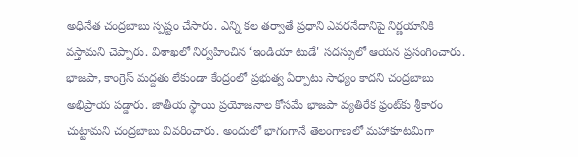అధినేత చంద్రబాబు స్ప‌ష్టం చేసారు. ఎన్ని కల తర్వాతే ప్రధాని ఎవరనేదానిపై నిర్ణయానికి వస్తామని చెప్పారు. విశాఖలో నిర్వహించిన ‘ఇండియా టుడే' సదస్సులో ఆయన ప్రసంగించారు. భాజపా, కాంగ్రెస్‌ మద్దతు లేకుండా కేంద్రంలో ప్రభుత్వ ఏర్పాటు సాధ్యం కాదని చంద్ర‌బాబు అభిప్రాయ ప‌డ్డారు. జాతీయ స్థాయి ప్రయోజనాల కోసమే భాజపా వ్యతిరేక ఫ్రంట్‌కు శ్రీకారం చుట్టామని చంద్రబాబు వివ‌రించారు. అందులో భాగంగానే తెలంగాణలో మహాకూటమిగా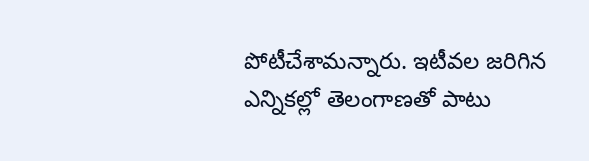పోటీచేశామన్నారు. ఇటీవల జరిగిన ఎన్నికల్లో తెలంగాణతో పాటు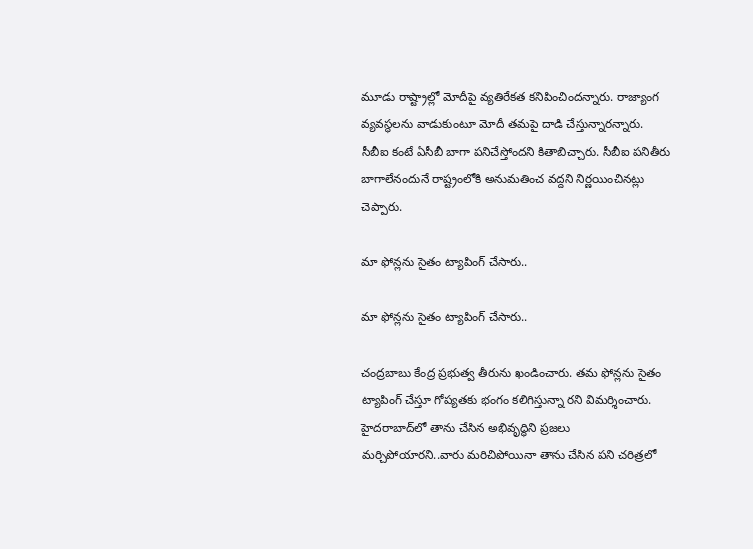మూడు రాష్ట్రాల్లో మోదీపై వ్యతిరేకత కనిపించిందన్నారు. రాజ్యాంగ వ్యవస్థలను వాడుకుంటూ మోదీ తమపై దాడి చేస్తున్నారన్నారు. సీబీఐ కంటే ఏసీబీ బాగా పనిచేస్తోందని కితాబిచ్చారు. సీబీఐ పనితీరు బాగాలేనందునే రాష్ట్రంలోకి అనుమతించ వద్దని నిర్ణయించినట్లు చెప్పారు.

మా ఫోన్ల‌ను సైతం ట్యాపింగ్ చేసారు..

మా ఫోన్ల‌ను సైతం ట్యాపింగ్ చేసారు..

చంద్ర‌బాబు కేంద్ర ప్ర‌భుత్వ తీరును ఖండించారు. త‌మ ఫోన్లను సైతం ట్యాపింగ్‌ చేస్తూ గోప్యతకు భంగం కలిగిస్తున్నా రని విమర్శించారు. హైదరాబాద్‌లో తాను చేసిన అభివృద్ధిని ప్రజలు మర్చిపోయారని..వారు మరిచిపోయినా తాను చేసిన పని చరిత్రలో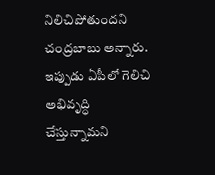నిలిచిపోతుందని చంద్రబాబు అన్నారు. ఇప్పుడు ఏపీలో గెలిచి అభివృద్ధి చేస్తున్నామని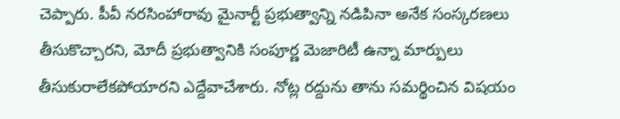చెప్పారు. పీవీ నరసింహారావు మైనార్టీ ప్రభుత్వాన్ని నడిపినా అనేక సంస్కరణలు తీసుకొచ్చారని, మోదీ ప్రభుత్వానికి సంపూర్ణ మెజారిటీ ఉన్నా మార్పులు తీసుకురాలేకపోయారని ఎద్దేవాచేశారు. నోట్ల రద్దును తాను సమర్థించిన విష‌యం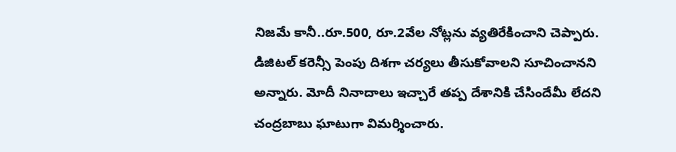నిజ‌మే కానీ..రూ.500, రూ.2వేల నోట్లను వ్యతిరేకించాని చెప్పారు. డిజిటల్‌ కరెన్సీ పెంపు దిశగా చర్యలు తీసుకోవాలని సూచించానని అన్నారు. మోదీ నినాదాలు ఇచ్చారే తప్ప దేశానికి చేసిందేమీ లేదని చంద్ర‌బాబు ఘాటుగా విమ‌ర్శించారు.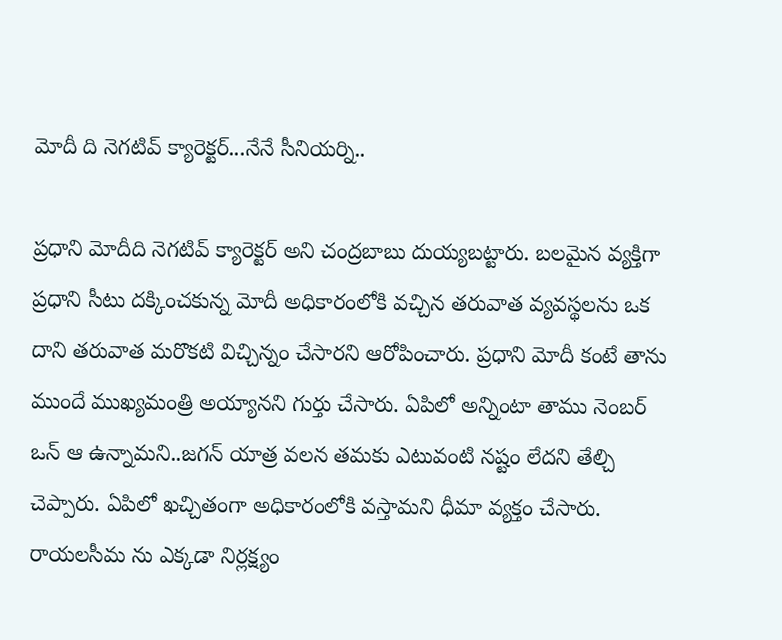మోదీ ది నెగ‌టివ్ క్యారెక్ట‌ర్‌...నేనే సీనియ‌ర్ని..

ప్ర‌ధాని మోదీది నెగ‌టివ్ క్యారెక్ట‌ర్ అని చంద్ర‌బాబు దుయ్య‌బ‌ట్టారు. బ‌ల‌మైన వ్య‌క్తిగా ప్ర‌ధాని సీటు ద‌క్కించ‌కున్న మోదీ అధికారంలోకి వ‌చ్చిన త‌రువాత వ్య‌వ‌స్థ‌ల‌ను ఒక దాని త‌రువాత మరొక‌టి విచ్చిన్నం చేసారని ఆరోపించారు. ప్ర‌ధాని మోదీ కంటే తాను ముందే ముఖ్య‌మంత్రి అయ్యాన‌ని గుర్తు చేసారు. ఏపిలో అన్నింటా తాము నెంబ‌ర్ ఒన్ ఆ ఉన్నామ‌ని..జ‌గ‌న్ యాత్ర వ‌ల‌న త‌మ‌కు ఎటువంటి న‌ష్టం లేద‌ని తేల్చి చెప్పారు. ఏపిలో ఖచ్చితంగా అధికారంలోకి వ‌స్తామ‌ని ధీమా వ్య‌క్తం చేసారు. రాయ‌ల‌సీమ ను ఎక్క‌డా నిర్ల‌క్ష్యం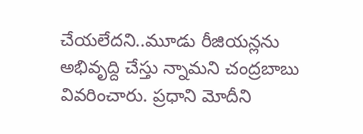చేయ‌లేద‌ని..మూడు రీజియ‌న్లను అభివృద్ది చేస్తు న్నామ‌ని చంద్ర‌బాబు వివ‌రించారు. ప్ర‌ధాని మోదీని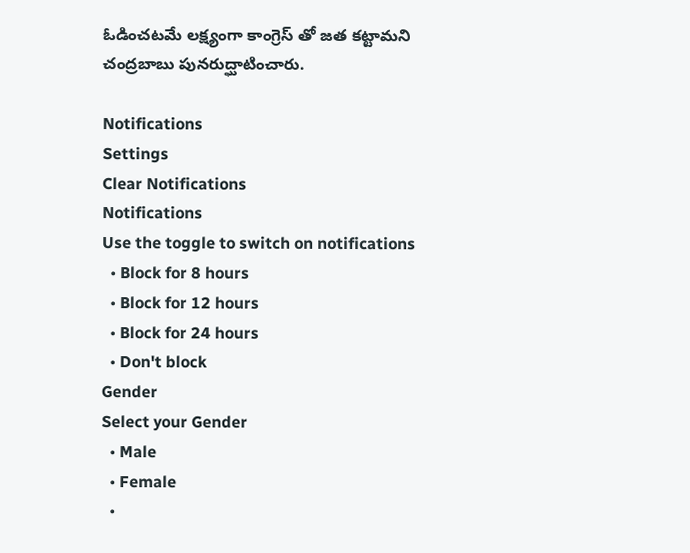ఓడించ‌ట‌మే ల‌క్ష్యంగా కాంగ్రెస్ తో జ‌త క‌ట్టామ‌ని చంద్ర‌బాబు పున‌రుద్ఘాటించారు.

Notifications
Settings
Clear Notifications
Notifications
Use the toggle to switch on notifications
  • Block for 8 hours
  • Block for 12 hours
  • Block for 24 hours
  • Don't block
Gender
Select your Gender
  • Male
  • Female
  •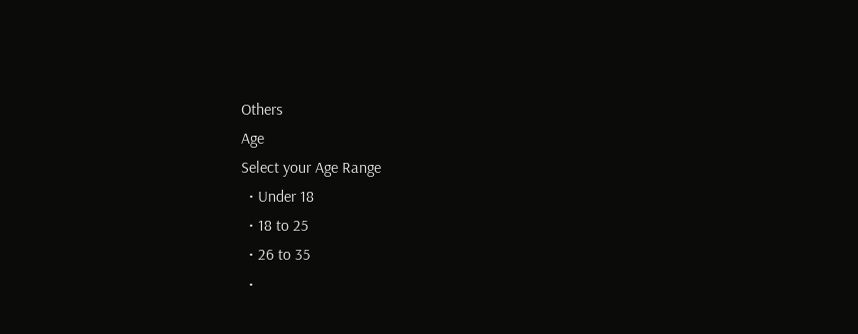Others
Age
Select your Age Range
  • Under 18
  • 18 to 25
  • 26 to 35
  •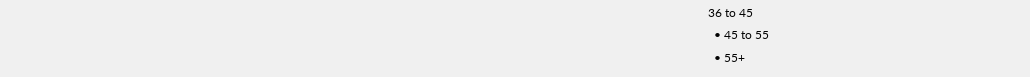36 to 45
  • 45 to 55
  • 55+